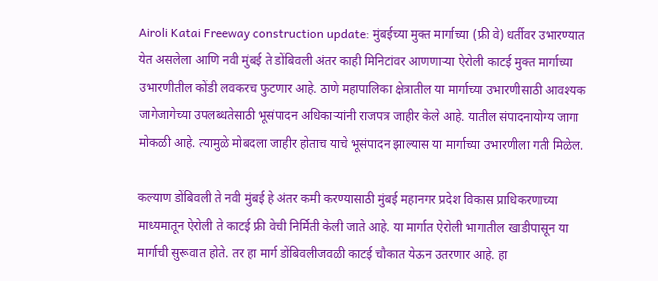Airoli Katai Freeway construction update: मुंबईच्या मुक्त मार्गाच्या (फ्री वे) धर्तीवर उभारण्यात येत असलेला आणि नवी मुंबई ते डोंबिवली अंतर काही मिनिटांवर आणणाऱ्या ऐरोली काटई मुक्त मार्गाच्या उभारणीतील कोंडी लवकरच फुटणार आहे. ठाणे महापालिका क्षेत्रातील या मार्गाच्या उभारणीसाठी आवश्यक जागेजागेच्या उपलब्धतेसाठी भूसंपादन अधिकाऱ्यांनी राजपत्र जाहीर केले आहे. यातील संपादनायोग्य जागा मोकळी आहे. त्यामुळे मोबदला जाहीर होताच याचे भूसंपादन झाल्यास या मार्गाच्या उभारणीला गती मिळेल.

कल्याण डोंबिवली ते नवी मुंबई हे अंतर कमी करण्यासाठी मुंबई महानगर प्रदेश विकास प्राधिकरणाच्या माध्यमातून ऐरोली ते काटई फ्री वेची निर्मिती केली जाते आहे. या मार्गात ऐरोली भागातील खाडीपासून या मार्गाची सुरूवात होते. तर हा मार्ग डोंबिवलीजवळी काटई चौकात येऊन उतरणार आहे. हा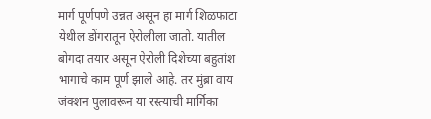मार्ग पूर्णपणे उन्नत असून हा मार्ग शिळफाटा येथील डोंगरातून ऐरोलीला जातो. यातील बोगदा तयार असून ऐरोली दिशेच्या बहुतांश भागाचे काम पूर्ण झाले आहे. तर मुंब्रा वाय जंक्शन पुलावरून या रस्त्याची मार्गिका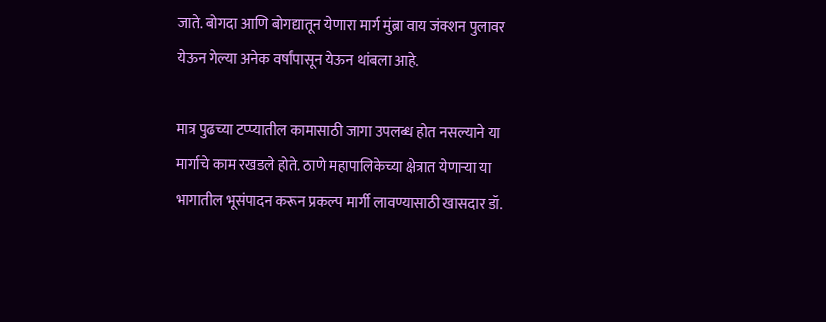जाते. बोगदा आणि बोगद्यातून येणारा मार्ग मुंब्रा वाय जंक्शन पुलावर येऊन गेल्या अनेक वर्षांपासून येऊन थांबला आहे.

मात्र पुढच्या टप्प्यातील कामासाठी जागा उपलब्ध होत नसल्याने या मार्गाचे काम रखडले होते. ठाणे महापालिकेच्या क्षेत्रात येणाऱ्या या भागातील भूसंपादन करून प्रकल्प मार्गी लावण्यासाठी खासदार डॉ.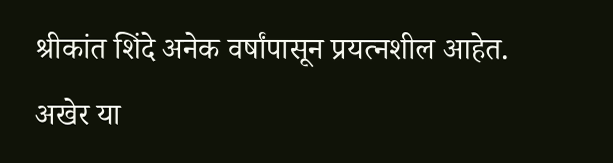श्रीकांत शिंदे अनेक वर्षांपासून प्रयत्नशील आहेत. अखेर या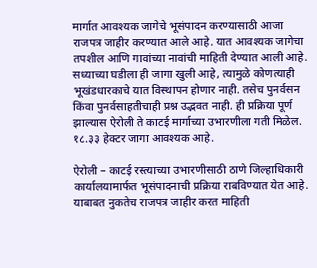मार्गात आवश्यक जागेचे भूसंपादन करण्यासाठी आजा राजपत्र जाहीर करण्यात आले आहे. यात आवश्यक जागेचा तपशील आणि गावांच्या नावांची माहिती देण्यात आली आहे. सध्याच्या घडीला ही जागा खुली आहे, त्यामुळे कोणत्याही भूखंडधारकाचे यात विस्थापन होणार नाही. तसेच पुनर्वसन किंवा पुनर्वसाहतीचाही प्रश्न उद्भवत नाही. ही प्रक्रिया पूर्ण झाल्यास ऐरोली ते काटई मार्गाच्या उभारणीला गती मिळेल. १८.३३ हेक्टर जागा आवश्यक आहे.

ऐरोली – काटई रस्त्याच्या उभारणीसाठी ठाणे जिल्हाधिकारी कार्यालयामार्फत भूसंपादनाची प्रक्रिया राबविण्यात येत आहे. याबाबत नुकतेच राजपत्र जाहीर करत माहिती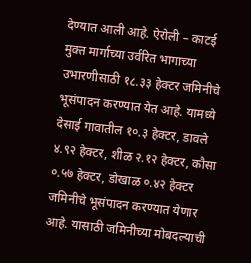देण्यात आली आहे. ऐरोली – काटई मुक्त मार्गाच्या उर्वरित भागाच्या उभारणीसाठी १८.३३ हेक्टर जमिनीचे भूसंपादन करण्यात येत आहे. यामध्ये देसाई गावातील १०.३ हेक्टर, डावले ४.९२ हेक्टर, शीळ २.१२ हेक्टर, कौसा ०.५७ हेक्टर, डोखाळ ०.४२ हेक्टर जमिनीचे भूसंपादन करण्यात येणार आहे. यासाठी जमिनीच्या मोबदल्याची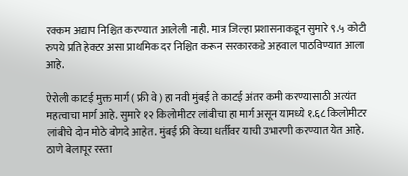रक्कम अद्याप निश्चित करण्यात आलेली नाही. मात्र जिल्हा प्रशासनाकडून सुमारे ९.५ कोटी रुपये प्रति हेक्टर असा प्राथमिक दर निश्चित करून सरकारकडे अहवाल पाठविण्यात आला आहे.

ऐरोली काटई मुक्त मार्ग ( फ्री वे ) हा नवी मुंबई ते काटई अंतर कमी करण्यासाठी अत्यंत महत्वाचा मार्ग आहे. सुमारे १२ किलोमीटर लांबीचा हा मार्ग असून यामध्ये १.६८ किलोमीटर लांबीचे दोन मोठे बोगदे आहेत. मुंबई फ्री वेच्या धर्तीवर याची उभारणी करण्यात येत आहे. ठाणे बेलापूर रस्ता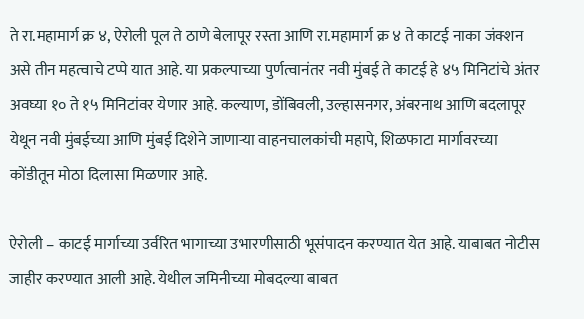ते रा.महामार्ग क्र ४, ऐरोली पूल ते ठाणे बेलापूर रस्ता आणि रा.महामार्ग क्र ४ ते काटई नाका जंक्शन असे तीन महत्वाचे टप्पे यात आहे. या प्रकल्पाच्या पुर्णत्वानंतर नवी मुंबई ते काटई हे ४५ मिनिटांचे अंतर अवघ्या १० ते १५ मिनिटांवर येणार आहे. कल्याण, डोंबिवली, उल्हासनगर, अंबरनाथ आणि बदलापूर येथून नवी मुंबईच्या आणि मुंबई दिशेने जाणाऱ्या वाहनचालकांची महापे, शिळफाटा मार्गावरच्या कोंडीतून मोठा दिलासा मिळणार आहे.

ऐरोली – काटई मार्गाच्या उर्वरित भागाच्या उभारणीसाठी भूसंपादन करण्यात येत आहे. याबाबत नोटीस जाहीर करण्यात आली आहे. येथील जमिनीच्या मोबदल्या बाबत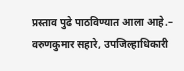प्रस्ताव पुढे पाठविण्यात आला आहे.– वरुणकुमार सहारे, उपजिल्हाधिकारी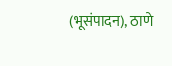(भूसंपादन), ठाणे